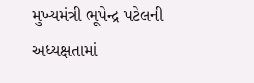મુખ્યમંત્રી ભૂપેન્દ્ર પટેલની અધ્યક્ષતામાં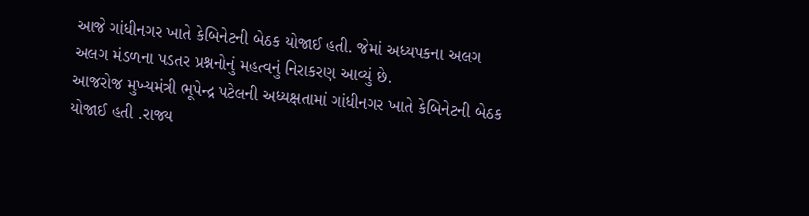આજે ગાંધીનગર ખાતે કેબિનેટની બેઠક યોજાઈ હતી. જેમાં અધ્યપકના અલગ અલગ મંડળના પડતર પ્રશ્નનોનું મહત્વનું નિરાકરણ આવ્યું છે.
આજરોજ મુખ્યમંત્રી ભૂપેન્દ્ર પટેલની અધ્યક્ષતામાં ગાંધીનગર ખાતે કેબિનેટની બેઠક યોજાઈ હતી .રાજ્ય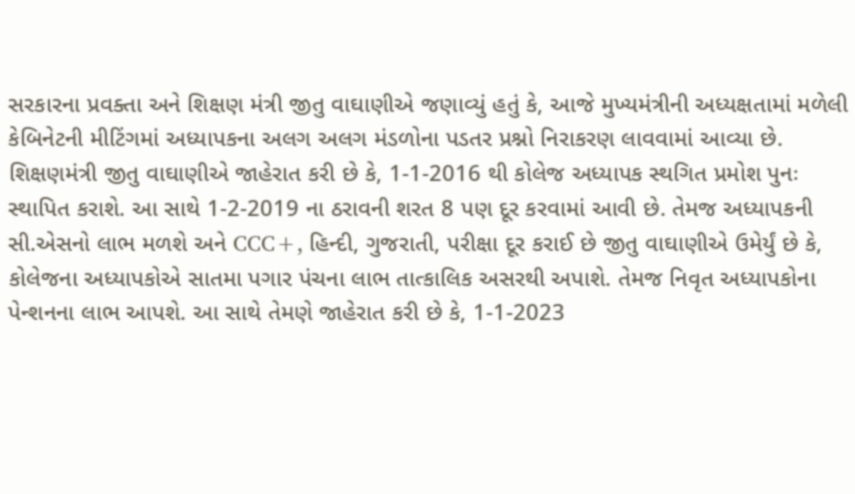સરકારના પ્રવક્તા અને શિક્ષણ મંત્રી જીતુ વાઘાણીએ જણાવ્યું હતું કે, આજે મુખ્યમંત્રીની અધ્યક્ષતામાં મળેલી કેબિનેટની મીટિંગમાં અધ્યાપકના અલગ અલગ મંડળોના પડતર પ્રશ્નો નિરાકરણ લાવવામાં આવ્યા છે. શિક્ષણમંત્રી જીતુ વાઘાણીએ જાહેરાત કરી છે કે, 1-1-2016 થી કોલેજ અધ્યાપક સ્થગિત પ્રમોશ પુનઃ સ્થાપિત કરાશે. આ સાથે 1-2-2019 ના ઠરાવની શરત 8 પણ દૂર કરવામાં આવી છે. તેમજ અધ્યાપકની સી.એસનો લાભ મળશે અને CCC+, હિન્દી, ગુજરાતી, પરીક્ષા દૂર કરાઈ છે જીતુ વાઘાણીએ ઉમેર્યું છે કે, કોલેજના અધ્યાપકોએ સાતમા પગાર પંચના લાભ તાત્કાલિક અસરથી અપાશે. તેમજ નિવૃત અધ્યાપકોના પેન્શનના લાભ આપશે. આ સાથે તેમણે જાહેરાત કરી છે કે, 1-1-2023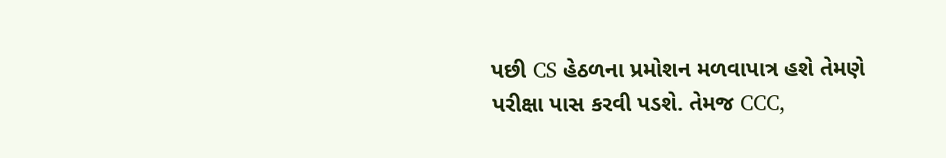પછી CS હેઠળના પ્રમોશન મળવાપાત્ર હશે તેમણે પરીક્ષા પાસ કરવી પડશે. તેમજ CCC,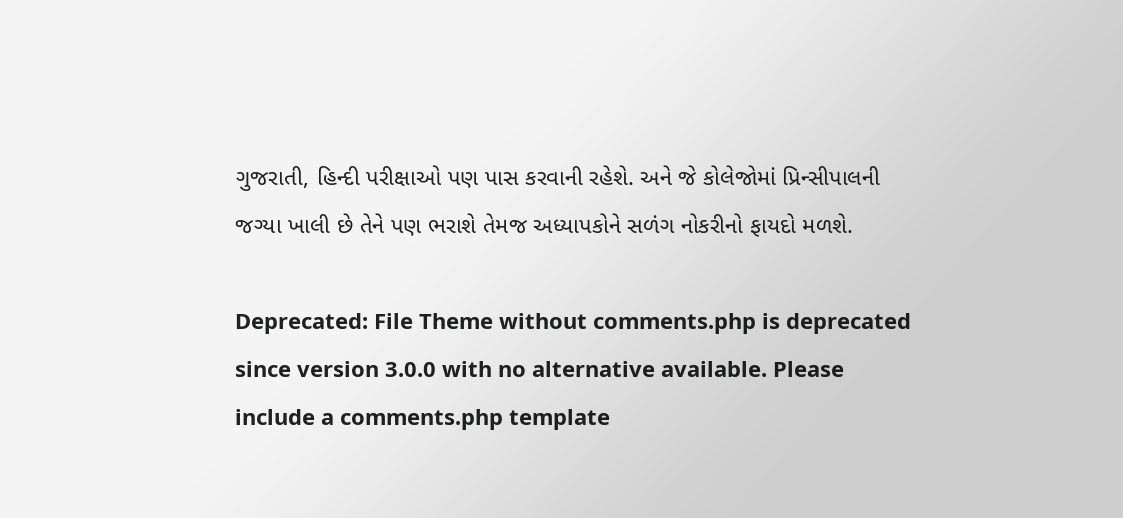ગુજરાતી, હિન્દી પરીક્ષાઓ પણ પાસ કરવાની રહેશે. અને જે કોલેજોમાં પ્રિન્સીપાલની જગ્યા ખાલી છે તેને પણ ભરાશે તેમજ અધ્યાપકોને સળંગ નોકરીનો ફાયદો મળશે.

Deprecated: File Theme without comments.php is deprecated since version 3.0.0 with no alternative available. Please include a comments.php template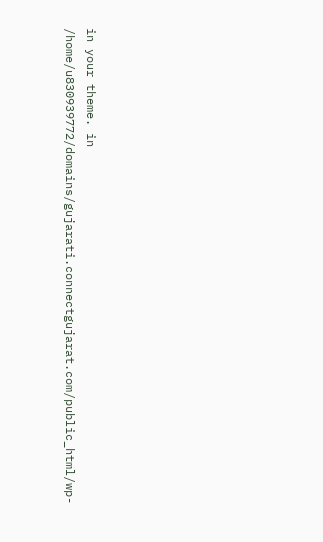in your theme. in /home/u830939772/domains/gujarati.connectgujarat.com/public_html/wp-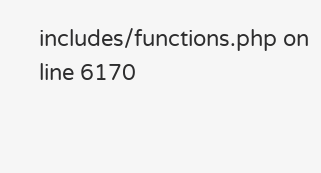includes/functions.php on line 6170